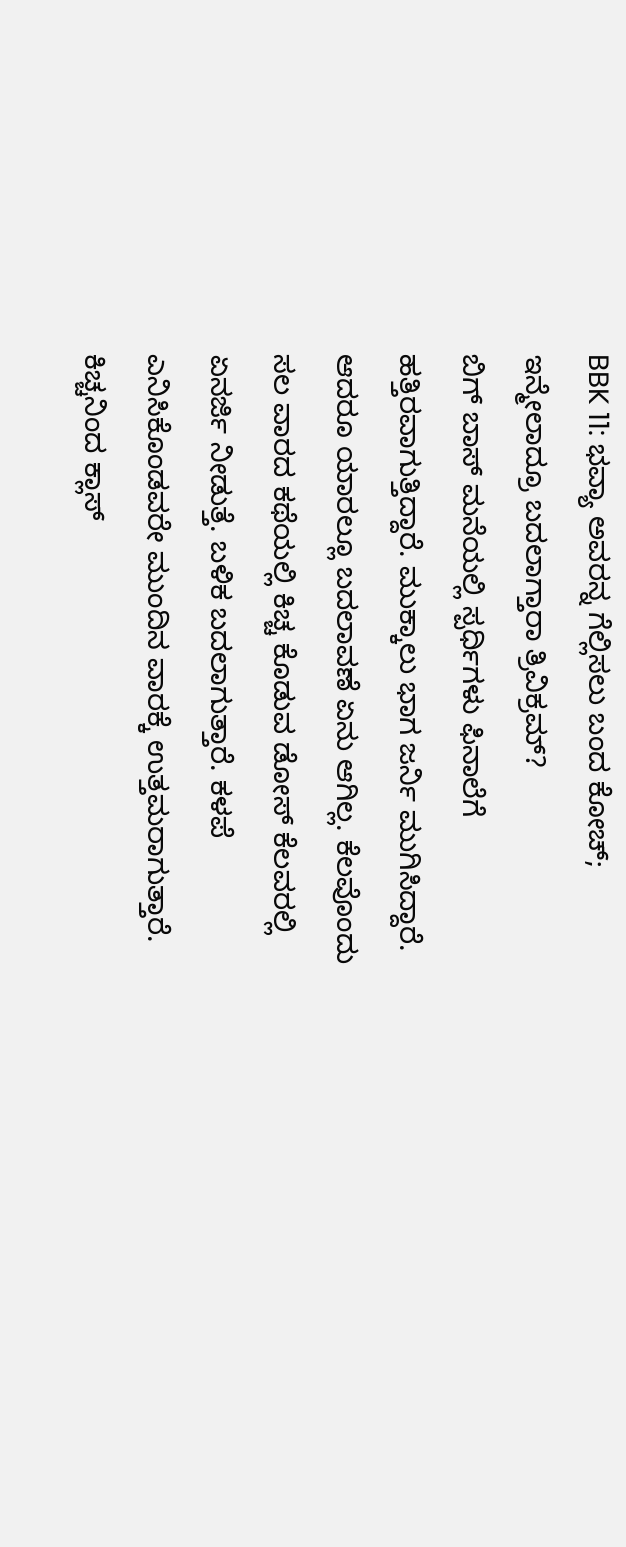BBK 11: ಭವ್ಯಾ ಅವರನ್ನ ಗೆಲ್ಲಿಸಲು ಬಂದ ಕೋಚ್; ಇನ್ಮೇಲಾದ್ರೂ ಬದಲಾಗ್ತಾರಾ ತ್ರಿವಿಕ್ರಮ್?
ಬಿಗ್ ಬಾಸ್ ಮನೆಯಲ್ಲಿ ಸ್ಪರ್ಧಿಗಳು ಫಿನಾಲೆಗೆ ಹತ್ತಿರವಾಗುತ್ತಿದ್ದಾರೆ. ಮುಕ್ಕಾಲು ಭಾಗ ಜರ್ನಿ ಮುಗಿಸಿದ್ದಾರೆ. ಆದರೂ ಯಾರಲ್ಲೂ ಬದಲಾವಣೆ ಏನು ಆಗಿಲ್ಲ. ಕೆಲವೊಂದು ಸಲ ವಾರದ ಕಥೆಯಲ್ಲಿ ಕಿಚ್ಚ ಕೊಡುವ ಡೋಸ್ ಕೆಲವರಲ್ಲಿ ಏನರ್ಜಿ ನೀಡುತ್ತೆ. ಬಳಿಕ ಬದಲಾಗುತ್ತಾರೆ. ಕಳಪೆ ಎನಿಸಿಕೊಂಡವರೇ ಮುಂದಿನ ವಾರಕ್ಕೆ ಉತ್ತಮರಾಗುತ್ತಾರೆ.
ಕಿಚ್ಚನಿಂದ ಕ್ಲಾಸ್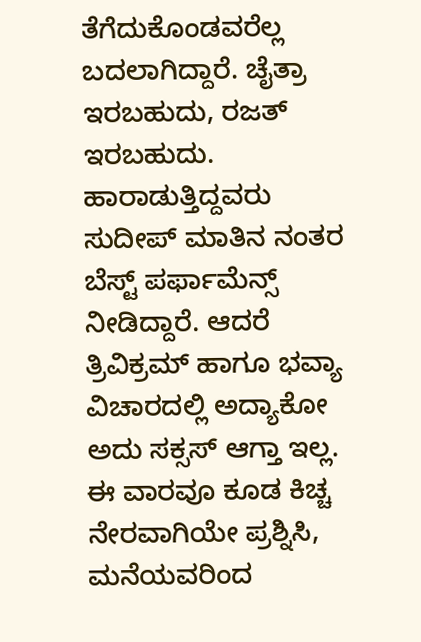ತೆಗೆದುಕೊಂಡವರೆಲ್ಲ ಬದಲಾಗಿದ್ದಾರೆ. ಚೈತ್ರಾ ಇರಬಹುದು, ರಜತ್ ಇರಬಹುದು. ಹಾರಾಡುತ್ತಿದ್ದವರು ಸುದೀಪ್ ಮಾತಿನ ನಂತರ ಬೆಸ್ಟ್ ಪರ್ಫಾಮೆನ್ಸ್ ನೀಡಿದ್ದಾರೆ. ಆದರೆ ತ್ರಿವಿಕ್ರಮ್ ಹಾಗೂ ಭವ್ಯಾ ವಿಚಾರದಲ್ಲಿ ಅದ್ಯಾಕೋ ಅದು ಸಕ್ಸಸ್ ಆಗ್ತಾ ಇಲ್ಲ. ಈ ವಾರವೂ ಕೂಡ ಕಿಚ್ಚ ನೇರವಾಗಿಯೇ ಪ್ರಶ್ನಿಸಿ, ಮನೆಯವರಿಂದ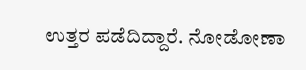ಉತ್ತರ ಪಡೆದಿದ್ದಾರೆ. ನೋಡೋಣಾ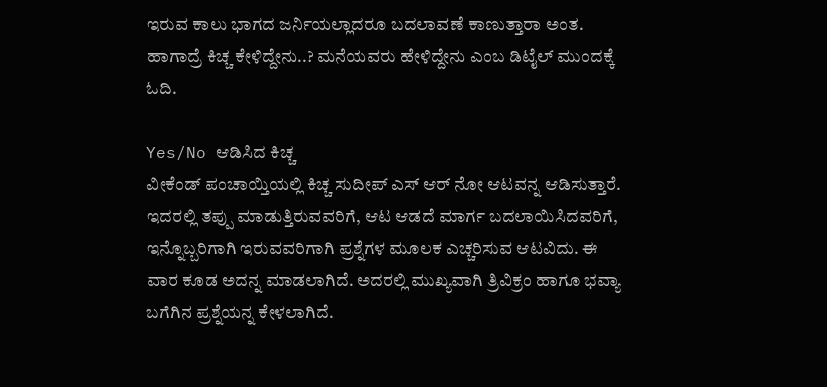ಇರುವ ಕಾಲು ಭಾಗದ ಜರ್ನಿಯಲ್ಲಾದರೂ ಬದಲಾವಣೆ ಕಾಣುತ್ತಾರಾ ಅಂತ. ಹಾಗಾದ್ರೆ ಕಿಚ್ಚ ಕೇಳಿದ್ದೇನು..? ಮನೆಯವರು ಹೇಳಿದ್ದೇನು ಎಂಬ ಡಿಟೈಲ್ ಮುಂದಕ್ಕೆ ಓದಿ.

Yes/No ಆಡಿಸಿದ ಕಿಚ್ಚ
ವೀಕೆಂಡ್ ಪಂಚಾಯ್ತಿಯಲ್ಲಿ ಕಿಚ್ಚ ಸುದೀಪ್ ಎಸ್ ಆರ್ ನೋ ಆಟವನ್ನ ಆಡಿಸುತ್ತಾರೆ. ಇದರಲ್ಲಿ ತಪ್ಪು ಮಾಡುತ್ತಿರುವವರಿಗೆ, ಆಟ ಆಡದೆ ಮಾರ್ಗ ಬದಲಾಯಿಸಿದವರಿಗೆ, ಇನ್ನೊಬ್ಬರಿಗಾಗಿ ಇರುವವರಿಗಾಗಿ ಪ್ರಶ್ನೆಗಳ ಮೂಲಕ ಎಚ್ಚರಿಸುವ ಆಟವಿದು. ಈ ವಾರ ಕೂಡ ಅದನ್ನ ಮಾಡಲಾಗಿದೆ. ಅದರಲ್ಲಿ ಮುಖ್ಯವಾಗಿ ತ್ರಿವಿಕ್ರಂ ಹಾಗೂ ಭವ್ಯಾ ಬಗೆಗಿನ ಪ್ರಶ್ನೆಯನ್ನ ಕೇಳಲಾಗಿದೆ.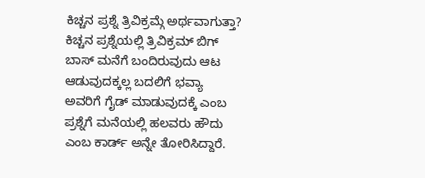ಕಿಚ್ಚನ ಪ್ರಶ್ನೆ ತ್ರಿವಿಕ್ರಮ್ಗೆ ಅರ್ಥವಾಗುತ್ತಾ?
ಕಿಚ್ಚನ ಪ್ರಶ್ನೆಯಲ್ಲಿ ತ್ರಿವಿಕ್ರಮ್ ಬಿಗ್ ಬಾಸ್ ಮನೆಗೆ ಬಂದಿರುವುದು ಆಟ ಆಡುವುದಕ್ಕಲ್ಲ ಬದಲಿಗೆ ಭವ್ಯಾ ಅವರಿಗೆ ಗೈಡ್ ಮಾಡುವುದಕ್ಕೆ ಎಂಬ ಪ್ರಶ್ನೆಗೆ ಮನೆಯಲ್ಲಿ ಹಲವರು ಹೌದು ಎಂಬ ಕಾರ್ಡ್ ಅನ್ನೇ ತೋರಿಸಿದ್ದಾರೆ.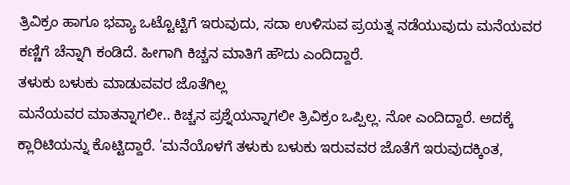ತ್ರಿವಿಕ್ರಂ ಹಾಗೂ ಭವ್ಯಾ ಒಟ್ಟೊಟ್ಟಿಗೆ ಇರುವುದು, ಸದಾ ಉಳಿಸುವ ಪ್ರಯತ್ನ ನಡೆಯುವುದು ಮನೆಯವರ ಕಣ್ಣಿಗೆ ಚೆನ್ನಾಗಿ ಕಂಡಿದೆ. ಹೀಗಾಗಿ ಕಿಚ್ಚನ ಮಾತಿಗೆ ಹೌದು ಎಂದಿದ್ದಾರೆ.
ತಳುಕು ಬಳುಕು ಮಾಡುವವರ ಜೊತೆಗಿಲ್ಲ
ಮನೆಯವರ ಮಾತನ್ನಾಗಲೀ.. ಕಿಚ್ಚನ ಪ್ರಶ್ನೆಯನ್ನಾಗಲೀ ತ್ರಿವಿಕ್ರಂ ಒಪ್ಪಿಲ್ಲ. ನೋ ಎಂದಿದ್ದಾರೆ. ಅದಕ್ಕೆ ಕ್ಲಾರಿಟಿಯನ್ನು ಕೊಟ್ಟಿದ್ದಾರೆ. 'ಮನೆಯೊಳಗೆ ತಳುಕು ಬಳುಕು ಇರುವವರ ಜೊತೆಗೆ ಇರುವುದಕ್ಕಿಂತ,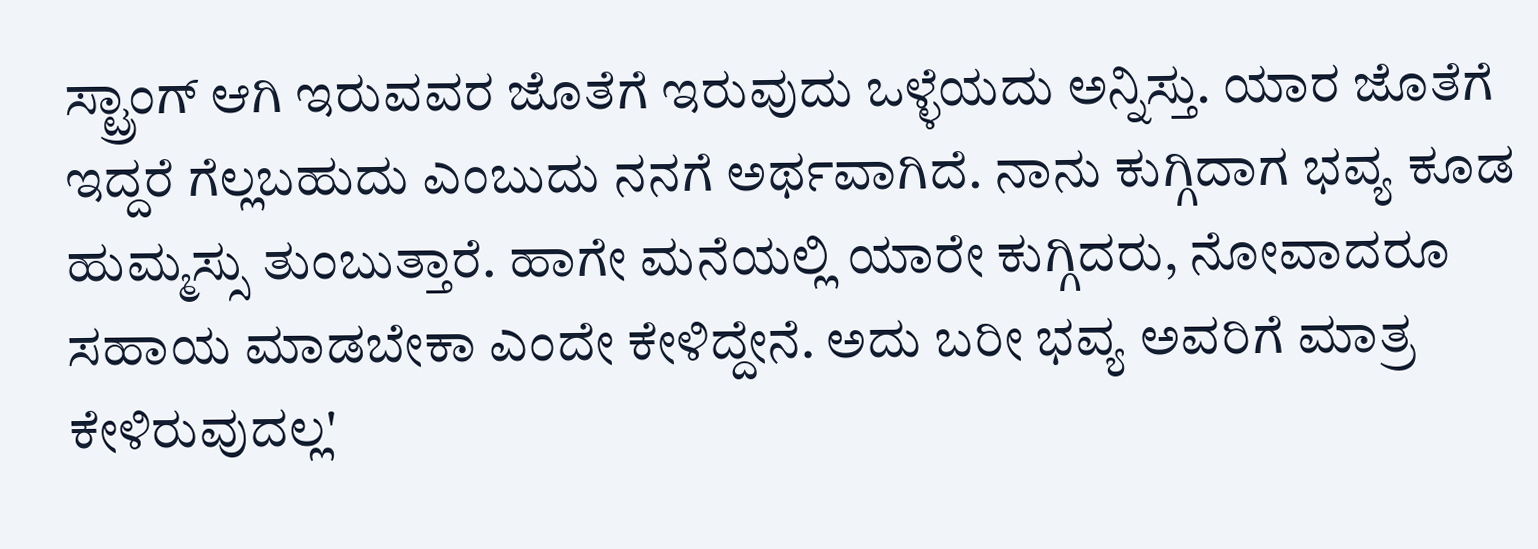ಸ್ಟ್ರಾಂಗ್ ಆಗಿ ಇರುವವರ ಜೊತೆಗೆ ಇರುವುದು ಒಳ್ಳೆಯದು ಅನ್ನಿಸ್ತು. ಯಾರ ಜೊತೆಗೆ ಇದ್ದರೆ ಗೆಲ್ಲಬಹುದು ಎಂಬುದು ನನಗೆ ಅರ್ಥವಾಗಿದೆ. ನಾನು ಕುಗ್ಗಿದಾಗ ಭವ್ಯ ಕೂಡ ಹುಮ್ಮಸ್ಸು ತುಂಬುತ್ತಾರೆ. ಹಾಗೇ ಮನೆಯಲ್ಲಿ ಯಾರೇ ಕುಗ್ಗಿದರು, ನೋವಾದರೂ ಸಹಾಯ ಮಾಡಬೇಕಾ ಎಂದೇ ಕೇಳಿದ್ದೇನೆ. ಅದು ಬರೀ ಭವ್ಯ ಅವರಿಗೆ ಮಾತ್ರ ಕೇಳಿರುವುದಲ್ಲ'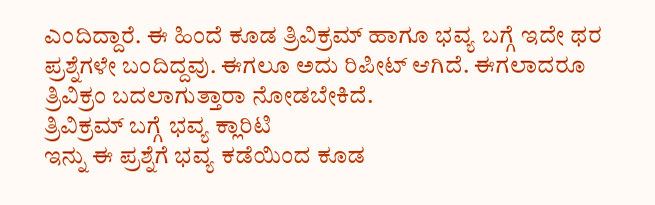ಎಂದಿದ್ದಾರೆ. ಈ ಹಿಂದೆ ಕೂಡ ತ್ರಿವಿಕ್ರಮ್ ಹಾಗೂ ಭವ್ಯ ಬಗ್ಗೆ ಇದೇ ಥರ ಪ್ರಶ್ನೆಗಳೇ ಬಂದಿದ್ದವು. ಈಗಲೂ ಅದು ರಿಪೀಟ್ ಆಗಿದೆ. ಈಗಲಾದರೂ ತ್ರಿವಿಕ್ರಂ ಬದಲಾಗುತ್ತಾರಾ ನೋಡಬೇಕಿದೆ.
ತ್ರಿವಿಕ್ರಮ್ ಬಗ್ಗೆ ಭವ್ಯ ಕ್ಲಾರಿಟಿ
ಇನ್ನು ಈ ಪ್ರಶ್ನೆಗೆ ಭವ್ಯ ಕಡೆಯಿಂದ ಕೂಡ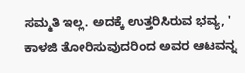ಸಮ್ಮತಿ ಇಲ್ಲ. ಅದಕ್ಕೆ ಉತ್ತರಿಸಿರುವ ಭವ್ಯ, ' ಕಾಳಜಿ ತೋರಿಸುವುದರಿಂದ ಅವರ ಆಟವನ್ನ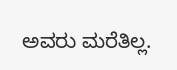ಅವರು ಮರೆತಿಲ್ಲ.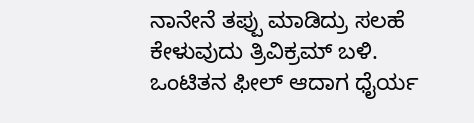ನಾನೇನೆ ತಪ್ಪು ಮಾಡಿದ್ರು ಸಲಹೆ ಕೇಳುವುದು ತ್ರಿವಿಕ್ರಮ್ ಬಳಿ. ಒಂಟಿತನ ಫೀಲ್ ಆದಾಗ ಧೈರ್ಯ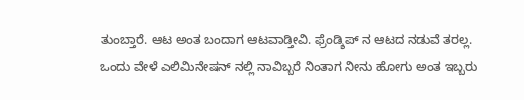ತುಂಬ್ತಾರೆ. ಆಟ ಅಂತ ಬಂದಾಗ ಆಟವಾಡ್ತೀವಿ. ಫ್ರೆಂಡ್ಶಿಪ್ ನ ಆಟದ ನಡುವೆ ತರಲ್ಲ. ಒಂದು ವೇಳೆ ಎಲಿಮಿನೇಷನ್ ನಲ್ಲಿ ನಾವಿಬ್ಬರೆ ನಿಂತಾಗ ನೀನು ಹೋಗು ಅಂತ ಇಬ್ಬರು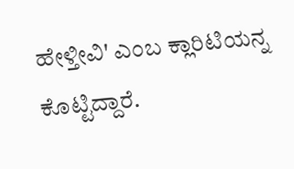ಹೇಳ್ತೀವಿ' ಎಂಬ ಕ್ಲಾರಿಟಿಯನ್ನ ಕೊಟ್ಟಿದ್ದಾರೆ.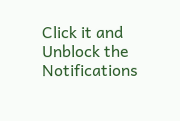Click it and Unblock the Notifications